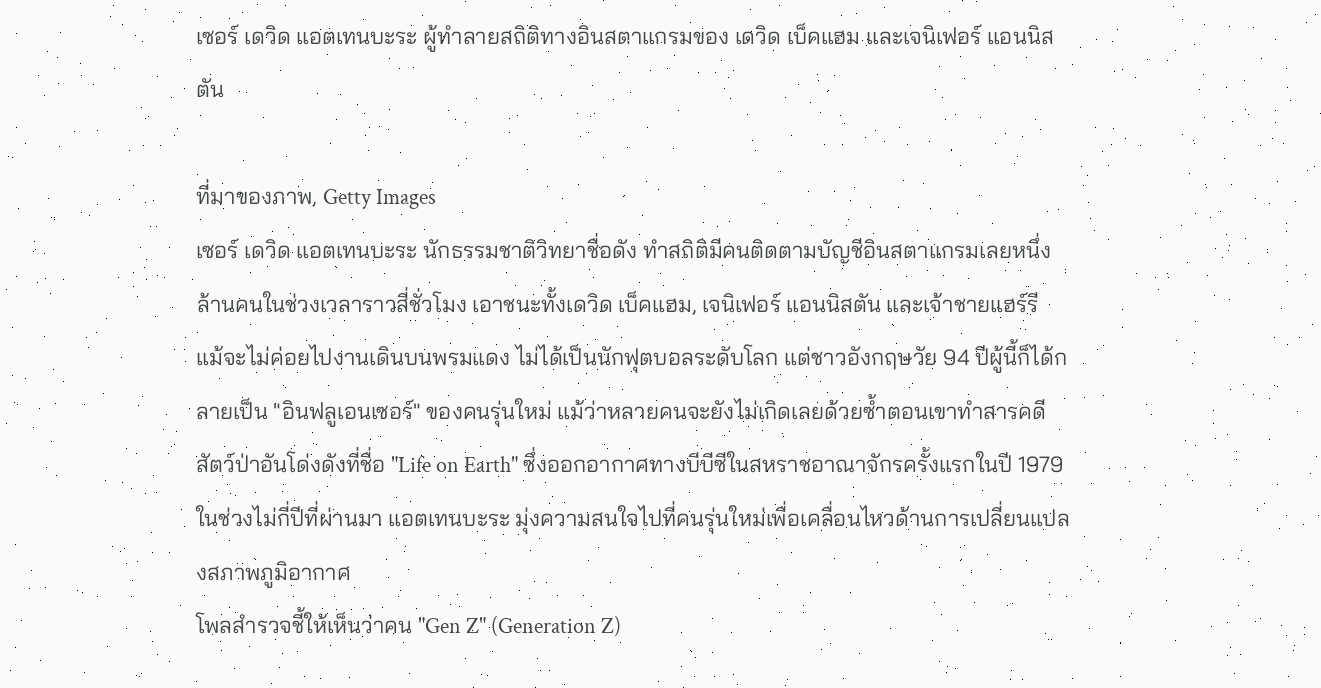เซอร์ เดวิด แอตเทนบะระ ผู้ทำลายสถิติทางอินสตาแกรมของ เดวิด เบ็คแฮม และเจนิเฟอร์ แอนนิสตัน

ที่มาของภาพ, Getty Images
เซอร์ เดวิด แอตเทนบะระ นักธรรมชาติวิทยาชื่อดัง ทำสถิติมีคนติดตามบัญชีอินสตาแกรมเลยหนึ่งล้านคนในช่วงเวลาราวสี่ชั่วโมง เอาชนะทั้งเดวิด เบ็คแฮม, เจนิเฟอร์ แอนนิสตัน และเจ้าชายแฮร์รี
แม้จะไม่ค่อยไปงานเดินบนพรมแดง ไม่ได้เป็นนักฟุตบอลระดับโลก แต่ชาวอังกฤษวัย 94 ปีผู้นี้ก็ได้กลายเป็น "อินฟลูเอนเซอร์" ของคนรุ่นใหม่ แม้ว่าหลายคนจะยังไม่เกิดเลยด้วยซ้ำตอนเขาทำสารคดีสัตว์ป่าอันโด่งดังที่ชื่อ "Life on Earth" ซึ่งออกอากาศทางบีบีซีในสหราชอาณาจักรครั้งแรกในปี 1979
ในช่วงไม่กี่ปีที่ผ่านมา แอตเทนบะระ มุ่งความสนใจไปที่คนรุ่นใหม่เพื่อเคลื่อนไหวด้านการเปลี่ยนแปลงสภาพภูมิอากาศ
โพลสำรวจชี้ให้เห็นว่าคน "Gen Z" (Generation Z)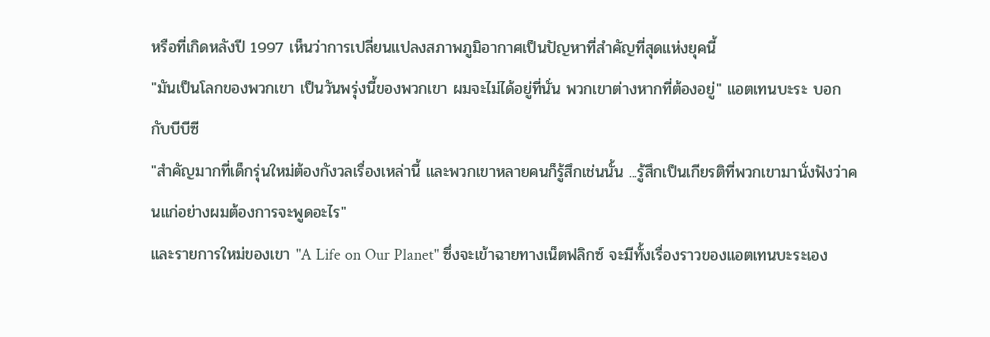หรือที่เกิดหลังปี 1997 เห็นว่าการเปลี่ยนแปลงสภาพภูมิอากาศเป็นปัญหาที่สำคัญที่สุดแห่งยุคนี้
"มันเป็นโลกของพวกเขา เป็นวันพรุ่งนี้ของพวกเขา ผมจะไม่ได้อยู่ที่นั่น พวกเขาต่างหากที่ต้องอยู่" แอตเทนบะระ บอกกับบีบีซี
"สำคัญมากที่เด็กรุ่นใหม่ต้องกังวลเรื่องเหล่านี้ และพวกเขาหลายคนก็รู้สึกเช่นนั้น ...รู้สึกเป็นเกียรติที่พวกเขามานั่งฟังว่าคนแก่อย่างผมต้องการจะพูดอะไร"
และรายการใหม่ของเขา "A Life on Our Planet" ซึ่งจะเข้าฉายทางเน็ตฟลิกซ์ จะมีทั้งเรื่องราวของแอตเทนบะระเอง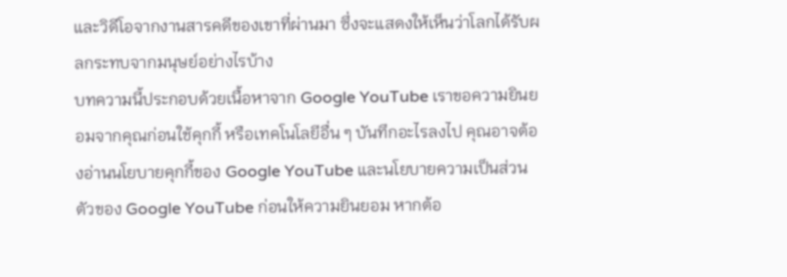และวิดีโอจากงานสารคดีของเขาที่ผ่านมา ซึ่งจะแสดงให้เห็นว่าโลกได้รับผลกระทบจากมนุษย์อย่างไรบ้าง
บทความนี้ประกอบด้วยเนื้อหาจาก Google YouTube เราขอความยินยอมจากคุณก่อนใช้คุกกี้ หรือเทคโนโลยีอื่น ๆ บันทึกอะไรลงไป คุณอาจต้องอ่านนโยบายคุกกี้ของ Google YouTube และนโยบายความเป็นส่วนตัวของ Google YouTube ก่อนให้ความยินยอม หากต้อ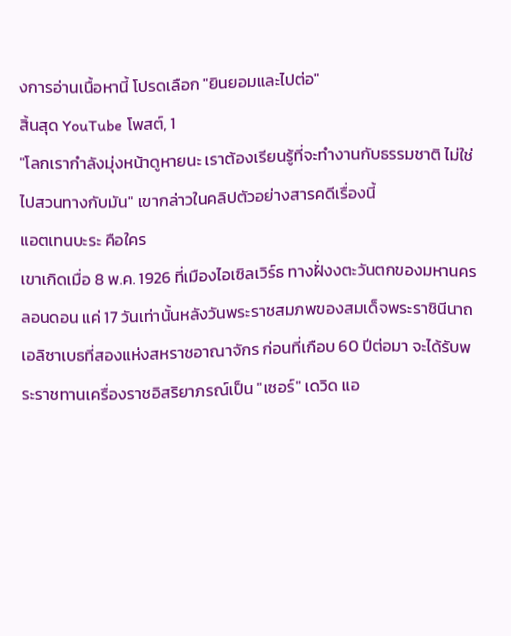งการอ่านเนื้อหานี้ โปรดเลือก "ยินยอมและไปต่อ"
สิ้นสุด YouTube โพสต์, 1
"โลกเรากำลังมุ่งหน้าดูหายนะ เราต้องเรียนรู้ที่จะทำงานกับธรรมชาติ ไม่ใช่ไปสวนทางกับมัน" เขากล่าวในคลิปตัวอย่างสารคดีเรื่องนี้
แอตเทนบะระ คือใคร
เขาเกิดเมื่อ 8 พ.ค. 1926 ที่เมืองไอเซิลเวิร์ธ ทางฝั่งงตะวันตกของมหานครลอนดอน แค่ 17 วันเท่านั้นหลังวันพระราชสมภพของสมเด็จพระราชินีนาถเอลิซาเบธที่สองแห่งสหราชอาณาจักร ก่อนที่เกือบ 60 ปีต่อมา จะได้รับพระราชทานเครื่องราชอิสริยาภรณ์เป็น "เซอร์" เดวิด แอ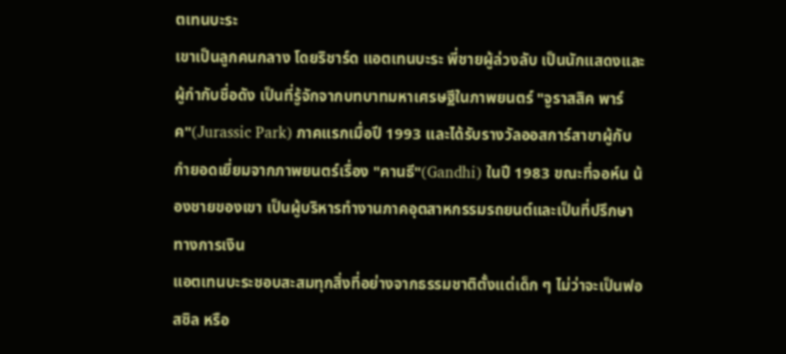ตเทนบะระ
เขาเป็นลูกคนกลาง โดยริชาร์ด แอตเทนบะระ พี่ชายผู้ล่วงลับ เป็นนักแสดงและผู้กำกับชื่อดัง เป็นที่รู้จักจากบทบาทมหาเศรษฐีในภาพยนตร์ "จูราสสิค พาร์ค"(Jurassic Park) ภาคแรกเมื่อปี 1993 และได้รับรางวัลออสการ์สาขาผู้กับกำยอดเยี่ยมจากภาพยนตร์เรื่อง "คานธี"(Gandhi) ในปี 1983 ขณะที่จอห์น น้องชายของเขา เป็นผู้บริหารทำงานภาคอุตสาหกรรมรถยนต์และเป็นที่ปรึกษาทางการเงิน
แอตเทนบะระชอบสะสมทุกสิ่งที่อย่างจากธรรมชาติตั้งแต่เด็ก ๆ ไม่ว่าจะเป็นฟอสซิล หรือ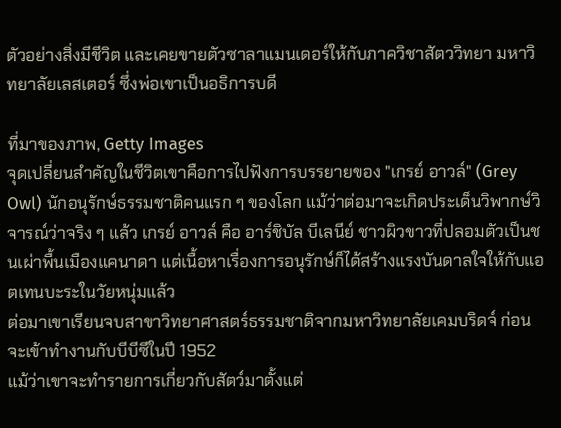ตัวอย่างสิ่งมีชีวิต และเคยขายตัวซาลาแมนเดอร์ให้กับภาควิชาสัตววิทยา มหาวิทยาลัยเลสเตอร์ ซึ่งพ่อเขาเป็นอธิการบดี

ที่มาของภาพ, Getty Images
จุดเปลี่ยนสำคัญในชีวิตเขาคือการไปฟังการบรรยายของ "เกรย์ อาวล์" (Grey Owl) นักอนุรักษ์ธรรมชาติคนแรก ๆ ของโลก แม้ว่าต่อมาจะเกิดประเด็นวิพากษ์วิจารณ์ว่าจริง ๆ แล้ว เกรย์ อาวล์ คือ อาร์ชิบัล บีเลนีย์ ชาวผิวขาวที่ปลอมตัวเป็นชนเผ่าพื้นเมืองแคนาดา แต่เนื้อหาเรื่องการอนุรักษ์ก็ได้สร้างแรงบันดาลใจให้กับแอตเทนบะระในวัยหนุ่มแล้ว
ต่อมาเขาเรียนจบสาขาวิทยาศาสตร์ธรรมชาติจากมหาวิทยาลัยเคมบริดจ์ ก่อนจะเข้าทำงานกับบีบีซีในปี 1952
แม้ว่าเขาจะทำรายการเกี่ยวกับสัตว์มาตั้งแต่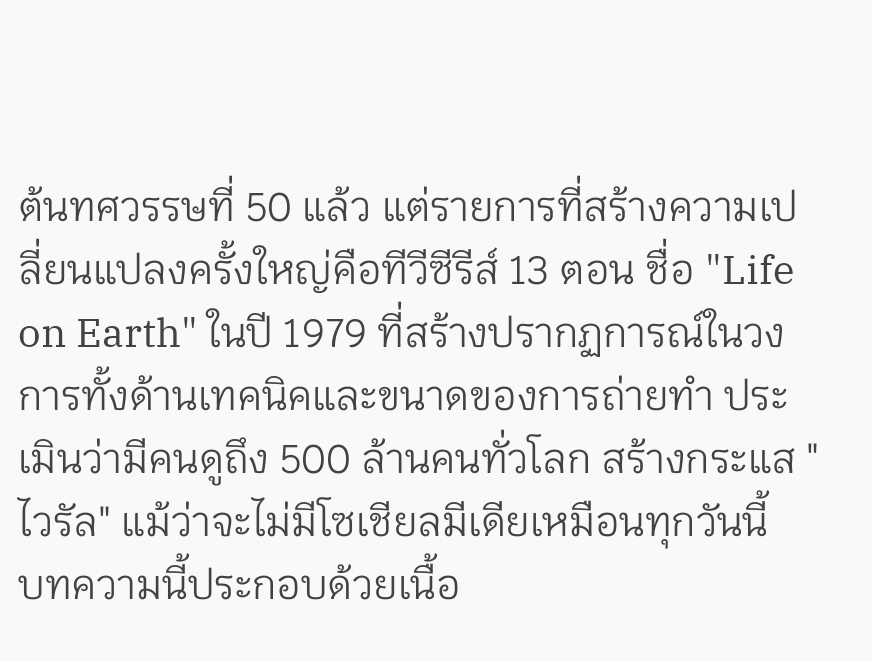ต้นทศวรรษที่ 50 แล้ว แต่รายการที่สร้างความเปลี่ยนแปลงครั้งใหญ่คือทีวีซีรีส์ 13 ตอน ชื่อ "Life on Earth" ในปี 1979 ที่สร้างปรากฏการณ์ในวงการทั้งด้านเทคนิคและขนาดของการถ่ายทำ ประเมินว่ามีคนดูถึง 500 ล้านคนทั่วโลก สร้างกระแส "ไวรัล" แม้ว่าจะไม่มีโซเชียลมีเดียเหมือนทุกวันนี้
บทความนี้ประกอบด้วยเนื้อ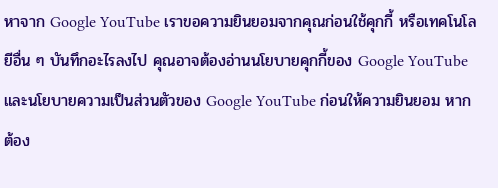หาจาก Google YouTube เราขอความยินยอมจากคุณก่อนใช้คุกกี้ หรือเทคโนโลยีอื่น ๆ บันทึกอะไรลงไป คุณอาจต้องอ่านนโยบายคุกกี้ของ Google YouTube และนโยบายความเป็นส่วนตัวของ Google YouTube ก่อนให้ความยินยอม หากต้อง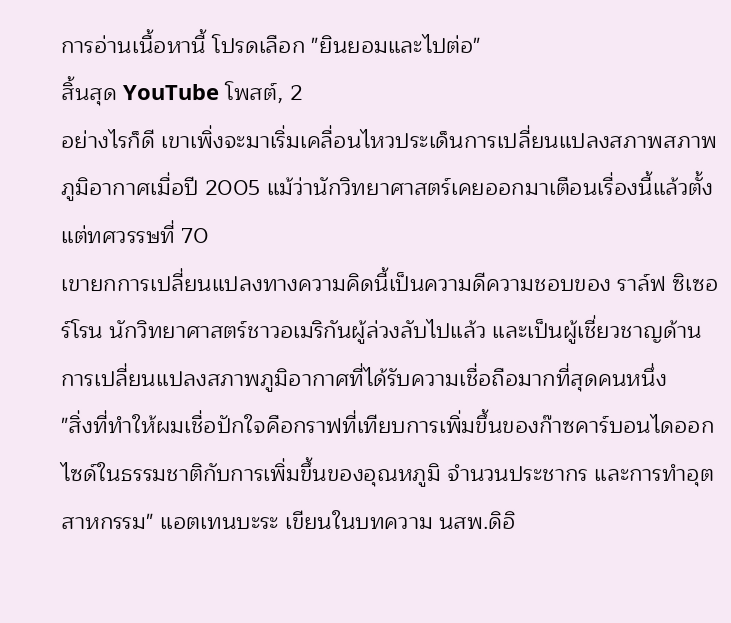การอ่านเนื้อหานี้ โปรดเลือก "ยินยอมและไปต่อ"
สิ้นสุด YouTube โพสต์, 2
อย่างไรก็ดี เขาเพิ่งจะมาเริ่มเคลื่อนไหวประเด็นการเปลี่ยนแปลงสภาพสภาพภูมิอากาศเมื่อปี 2005 แม้ว่านักวิทยาศาสตร์เคยออกมาเตือนเรื่องนี้แล้วตั้งแต่ทศวรรษที่ 70
เขายกการเปลี่ยนแปลงทางความคิดนี้เป็นความดีความชอบของ ราล์ฟ ซิเซอร์โรน นักวิทยาศาสตร์ชาวอเมริกันผู้ล่วงลับไปแล้ว และเป็นผู้เชี่ยวชาญด้านการเปลี่ยนแปลงสภาพภูมิอากาศที่ได้รับความเชื่อถือมากที่สุดคนหนึ่ง
"สิ่งที่ทำให้ผมเชื่อปักใจคือกราฟที่เทียบการเพิ่มขึ้นของก๊าซคาร์บอนไดออกไซด์ในธรรมชาติกับการเพิ่มขึ้นของอุณหภูมิ จำนวนประชากร และการทำอุตสาหกรรม" แอตเทนบะระ เขียนในบทความ นสพ.ดิอิ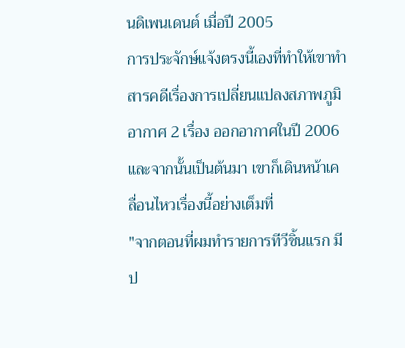นดิเพนเดนต์ เมื่อปี 2005
การประจักษ์แจ้งตรงนี้เองที่ทำให้เขาทำสารคดีเรื่องการเปลี่ยนแปลงสภาพภูมิอากาศ 2 เรื่อง ออกอากาศในปี 2006
และจากนั้นเป็นต้นมา เขาก็เดินหน้าเคลื่อนไหวเรื่องนี้อย่างเต็มที่
"จากตอนที่ผมทำรายการทีวีชิ้นแรก มีป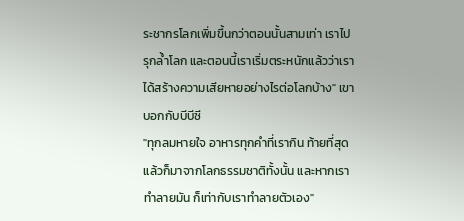ระชากรโลกเพิ่มขึ้นกว่าตอนนั้นสามเท่า เราไปรุกล้ำโลก และตอนนี้เราเริ่มตระหนักแล้วว่าเราได้สร้างความเสียหายอย่างไรต่อโลกบ้าง" เขาบอกกับบีบีซี
"ทุกลมหายใจ อาหารทุกคำที่เรากิน ท้ายที่สุดแล้วก็มาจากโลกธรรมชาติทั้งนั้น และหากเราทำลายมัน ก็เท่ากับเราทำลายตัวเอง"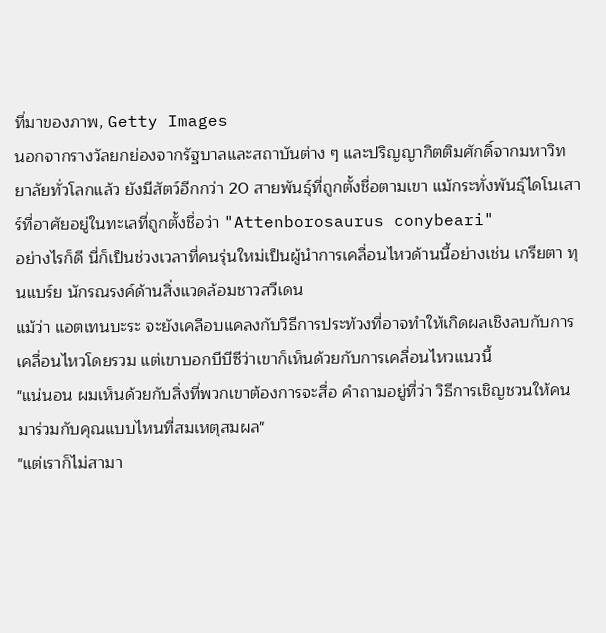ที่มาของภาพ, Getty Images
นอกจากรางวัลยกย่องจากรัฐบาลและสถาบันต่าง ๆ และปริญญากิตติมศักดิ์จากมหาวิทยาลัยทั่วโลกแล้ว ยังมีสัตว์อีกกว่า 20 สายพันธุ์ที่ถูกตั้งชื่อตามเขา แม้กระทั่งพันธุ์ไดโนเสาร์ที่อาศัยอยู่ในทะเลที่ถูกตั้งชื่อว่า "Attenborosaurus conybeari"
อย่างไรก็ดี นี่ก็เป็นช่วงเวลาที่คนรุ่นใหม่เป็นผู้นำการเคลื่อนไหวด้านนี้อย่างเช่น เกรียตา ทุนแบร์ย นักรณรงค์ด้านสิ่งแวดล้อมชาวสวีเดน
แม้ว่า แอตเทนบะระ จะยังเคลือบแคลงกับวิธีการประท้วงที่อาจทำให้เกิดผลเชิงลบกับการเคลื่อนไหวโดยรวม แต่เขาบอกบีบีซีว่าเขาก็เห็นด้วยกับการเคลื่อนไหวแนวนี้
"แน่นอน ผมเห็นด้วยกับสิ่งที่พวกเขาต้องการจะสื่อ คำถามอยู่ที่ว่า วิธีการเชิญชวนให้คนมาร่วมกับคุณแบบไหนที่สมเหตุสมผล"
"แต่เราก็ไม่สามา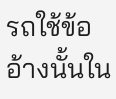รถใช้ข้ออ้างนั้นใน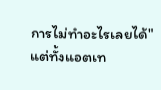การไม่ทำอะไรเลยได้"
แต่ทั้งแอตเท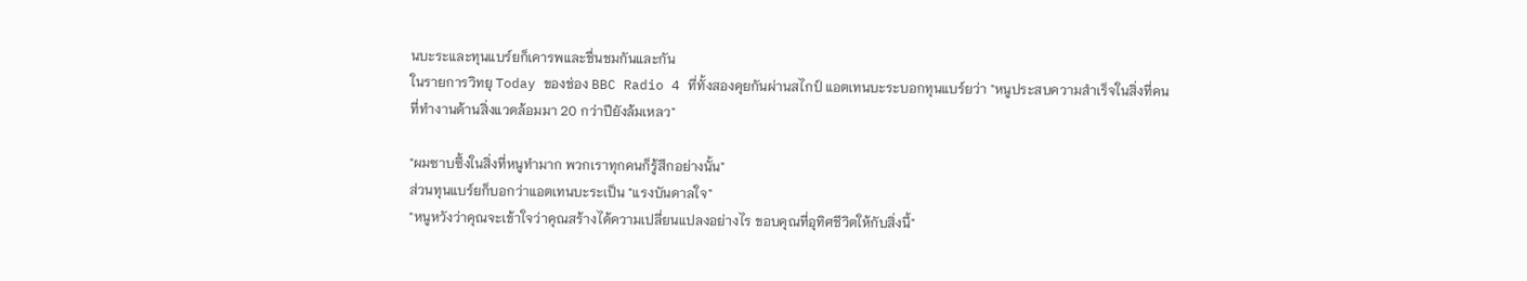นบะระและทุนแบร์ยก็เคารพและชื่นชมกันและกัน
ในรายการวิทยุ Today ของช่อง BBC Radio 4 ที่ทั้งสองคุยกันผ่านสไกป์ แอตเทนบะระบอกทุนแบร์ยว่า "หนูประสบความสำเร็จในสิ่งที่คนที่ทำงานด้านสิ่งแวดล้อมมา 20 กว่าปียังล้มเหลว"

"ผมซาบซึ้งในสิ่งที่หนูทำมาก พวกเราทุกคนก็รู้สึกอย่างนั้น"
ส่วนทุนแบร์ยก็บอกว่าแอตเทนบะระเป็น "แรงบันดาลใจ"
"หนูหวังว่าคุณจะเข้าใจว่าคุณสร้างได้ความเปลี่ยนแปลงอย่างไร ขอบคุณที่อุทิศชีวิตให้กับสิ่งนี้"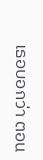เธอบอกว่า ตอน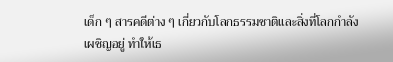เด็ก ๆ สารคดีต่าง ๆ เกี่ยวกับโลกธรรมชาติและสิ่งที่โลกกำลังเผชิญอยู่ ทำให้เธ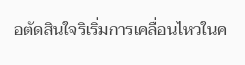อตัดสินใจริเริ่มการเคลื่อนไหวในค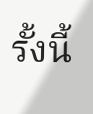รั้งนี้